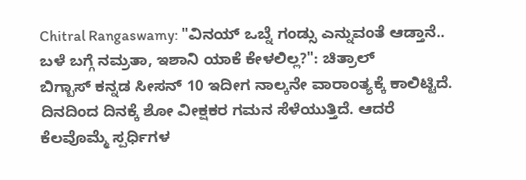Chitral Rangaswamy: "ವಿನಯ್ ಒಬ್ನೆ ಗಂಡ್ಸು ಎನ್ನುವಂತೆ ಆಡ್ತಾನೆ.. ಬಳೆ ಬಗ್ಗೆ ನಮ್ರತಾ, ಇಶಾನಿ ಯಾಕೆ ಕೇಳಲಿಲ್ಲ?": ಚಿತ್ರಾಲ್
ಬಿಗ್ಬಾಸ್ ಕನ್ನಡ ಸೀಸನ್ 10 ಇದೀಗ ನಾಲ್ಕನೇ ವಾರಾಂತ್ಯಕ್ಕೆ ಕಾಲಿಟ್ಟಿದೆ. ದಿನದಿಂದ ದಿನಕ್ಕೆ ಶೋ ವೀಕ್ಷಕರ ಗಮನ ಸೆಳೆಯುತ್ತಿದೆ. ಆದರೆ ಕೆಲವೊಮ್ಮೆ ಸ್ಪರ್ಧಿಗಳ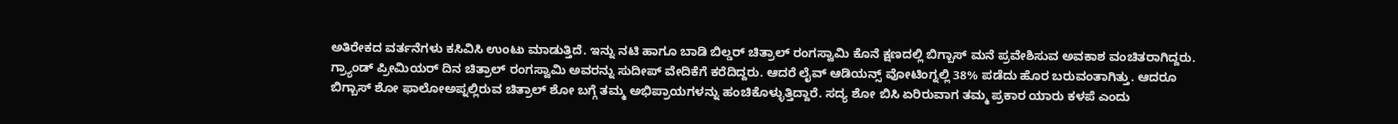ಅತಿರೇಕದ ವರ್ತನೆಗಳು ಕಸಿವಿಸಿ ಉಂಟು ಮಾಡುತ್ತಿದೆ. ಇನ್ನು ನಟಿ ಹಾಗೂ ಬಾಡಿ ಬಿಲ್ಡರ್ ಚಿತ್ರಾಲ್ ರಂಗಸ್ವಾಮಿ ಕೊನೆ ಕ್ಷಣದಲ್ಲಿ ಬಿಗ್ಬಾಸ್ ಮನೆ ಪ್ರವೇಶಿಸುವ ಅವಕಾಶ ವಂಚಿತರಾಗಿದ್ದರು.
ಗ್ರ್ಯಾಂಡ್ ಪ್ರೀಮಿಯರ್ ದಿನ ಚಿತ್ರಾಲ್ ರಂಗಸ್ವಾಮಿ ಅವರನ್ನು ಸುದೀಪ್ ವೇದಿಕೆಗೆ ಕರೆದಿದ್ದರು. ಆದರೆ ಲೈವ್ ಆಡಿಯನ್ಸ್ ವೋಟಿಂಗ್ನಲ್ಲಿ 38% ಪಡೆದು ಹೊರ ಬರುವಂತಾಗಿತ್ತು. ಆದರೂ ಬಿಗ್ಬಾಸ್ ಶೋ ಫಾಲೋಅಪ್ನಲ್ಲಿರುವ ಚಿತ್ರಾಲ್ ಶೋ ಬಗ್ಗೆ ತಮ್ಮ ಅಭಿಪ್ರಾಯಗಳನ್ನು ಹಂಚಿಕೊಳ್ಳುತ್ತಿದ್ದಾರೆ. ಸದ್ಯ ಶೋ ಬಿಸಿ ಏರಿರುವಾಗ ತಮ್ಮ ಪ್ರಕಾರ ಯಾರು ಕಳಪೆ ಎಂದು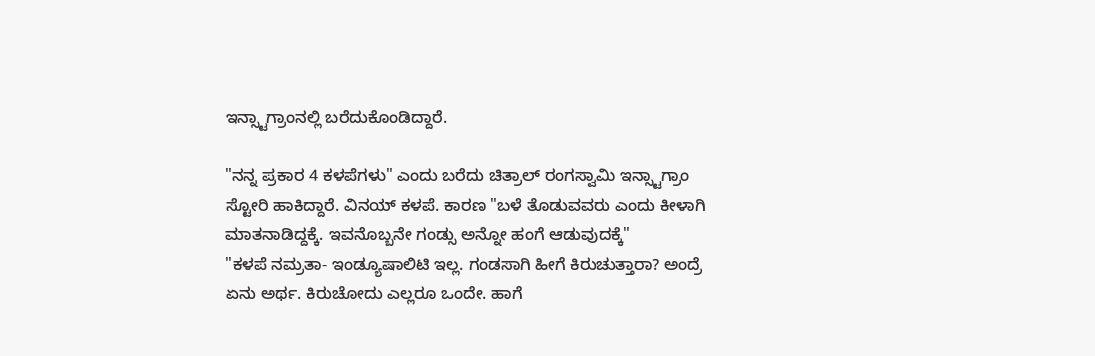ಇನ್ಸ್ಟಾಗ್ರಾಂನಲ್ಲಿ ಬರೆದುಕೊಂಡಿದ್ದಾರೆ.

"ನನ್ನ ಪ್ರಕಾರ 4 ಕಳಪೆಗಳು" ಎಂದು ಬರೆದು ಚಿತ್ರಾಲ್ ರಂಗಸ್ವಾಮಿ ಇನ್ಸ್ಟಾಗ್ರಾಂ ಸ್ಟೋರಿ ಹಾಕಿದ್ದಾರೆ. ವಿನಯ್ ಕಳಪೆ. ಕಾರಣ "ಬಳೆ ತೊಡುವವರು ಎಂದು ಕೀಳಾಗಿ ಮಾತನಾಡಿದ್ದಕ್ಕೆ. ಇವನೊಬ್ಬನೇ ಗಂಡ್ಸು ಅನ್ನೋ ಹಂಗೆ ಆಡುವುದಕ್ಕೆ"
"ಕಳಪೆ ನಮ್ರತಾ- ಇಂಡ್ಯೂಷಾಲಿಟಿ ಇಲ್ಲ. ಗಂಡಸಾಗಿ ಹೀಗೆ ಕಿರುಚುತ್ತಾರಾ? ಅಂದ್ರೆ ಏನು ಅರ್ಥ. ಕಿರುಚೋದು ಎಲ್ಲರೂ ಒಂದೇ. ಹಾಗೆ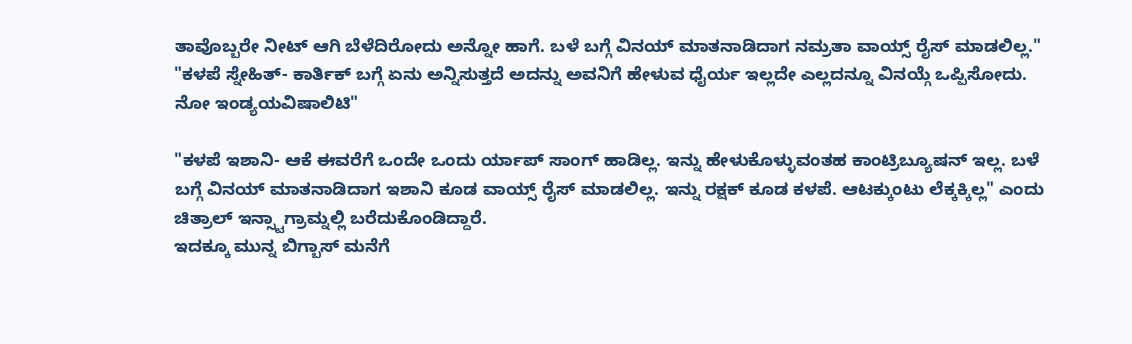ತಾವೊಬ್ಬರೇ ನೀಟ್ ಆಗಿ ಬೆಳೆದಿರೋದು ಅನ್ನೋ ಹಾಗೆ. ಬಳೆ ಬಗ್ಗೆ ವಿನಯ್ ಮಾತನಾಡಿದಾಗ ನಮ್ರತಾ ವಾಯ್ಸ್ ರೈಸ್ ಮಾಡಲಿಲ್ಲ."
"ಕಳಪೆ ಸ್ನೇಹಿತ್- ಕಾರ್ತಿಕ್ ಬಗ್ಗೆ ಏನು ಅನ್ನಿಸುತ್ತದೆ ಅದನ್ನು ಅವನಿಗೆ ಹೇಳುವ ಧೈರ್ಯ ಇಲ್ಲದೇ ಎಲ್ಲದನ್ನೂ ವಿನಯ್ಗೆ ಒಪ್ಪಿಸೋದು. ನೋ ಇಂಡ್ಯಯವಿಷಾಲಿಟಿ"

"ಕಳಪೆ ಇಶಾನಿ- ಆಕೆ ಈವರೆಗೆ ಒಂದೇ ಒಂದು ರ್ಯಾಪ್ ಸಾಂಗ್ ಹಾಡಿಲ್ಲ. ಇನ್ನು ಹೇಳುಕೊಳ್ಳುವಂತಹ ಕಾಂಟ್ರಿಬ್ಯೂಷನ್ ಇಲ್ಲ. ಬಳೆ ಬಗ್ಗೆ ವಿನಯ್ ಮಾತನಾಡಿದಾಗ ಇಶಾನಿ ಕೂಡ ವಾಯ್ಸ್ ರೈಸ್ ಮಾಡಲಿಲ್ಲ. ಇನ್ನು ರಕ್ಷಕ್ ಕೂಡ ಕಳಪೆ. ಆಟಕ್ಕುಂಟು ಲೆಕ್ಕಕ್ಕಿಲ್ಲ" ಎಂದು ಚಿತ್ರಾಲ್ ಇನ್ಸ್ಟಾಗ್ರಾಮ್ನಲ್ಲಿ ಬರೆದುಕೊಂಡಿದ್ದಾರೆ.
ಇದಕ್ಕೂ ಮುನ್ನ ಬಿಗ್ಬಾಸ್ ಮನೆಗೆ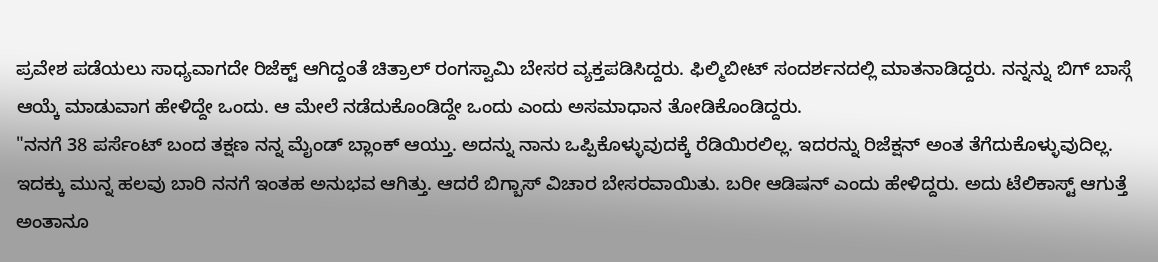ಪ್ರವೇಶ ಪಡೆಯಲು ಸಾಧ್ಯವಾಗದೇ ರಿಜೆಕ್ಟ್ ಆಗಿದ್ದಂತೆ ಚಿತ್ರಾಲ್ ರಂಗಸ್ವಾಮಿ ಬೇಸರ ವ್ಯಕ್ತಪಡಿಸಿದ್ದರು. ಫಿಲ್ಮಿಬೀಟ್ ಸಂದರ್ಶನದಲ್ಲಿ ಮಾತನಾಡಿದ್ದರು. ನನ್ನನ್ನು ಬಿಗ್ ಬಾಸ್ಗೆ ಆಯ್ಕೆ ಮಾಡುವಾಗ ಹೇಳಿದ್ದೇ ಒಂದು. ಆ ಮೇಲೆ ನಡೆದುಕೊಂಡಿದ್ದೇ ಒಂದು ಎಂದು ಅಸಮಾಧಾನ ತೋಡಿಕೊಂಡಿದ್ದರು.
"ನನಗೆ 38 ಪರ್ಸೆಂಟ್ ಬಂದ ತಕ್ಷಣ ನನ್ನ ಮೈಂಡ್ ಬ್ಲಾಂಕ್ ಆಯ್ತು. ಅದನ್ನು ನಾನು ಒಪ್ಪಿಕೊಳ್ಳುವುದಕ್ಕೆ ರೆಡಿಯಿರಲಿಲ್ಲ. ಇದರನ್ನು ರಿಜೆಕ್ಷನ್ ಅಂತ ತೆಗೆದುಕೊಳ್ಳುವುದಿಲ್ಲ. ಇದಕ್ಕು ಮುನ್ನ ಹಲವು ಬಾರಿ ನನಗೆ ಇಂತಹ ಅನುಭವ ಆಗಿತ್ತು. ಆದರೆ ಬಿಗ್ಬಾಸ್ ವಿಚಾರ ಬೇಸರವಾಯಿತು. ಬರೀ ಆಡಿಷನ್ ಎಂದು ಹೇಳಿದ್ದರು. ಅದು ಟೆಲಿಕಾಸ್ಟ್ ಆಗುತ್ತೆ ಅಂತಾನೂ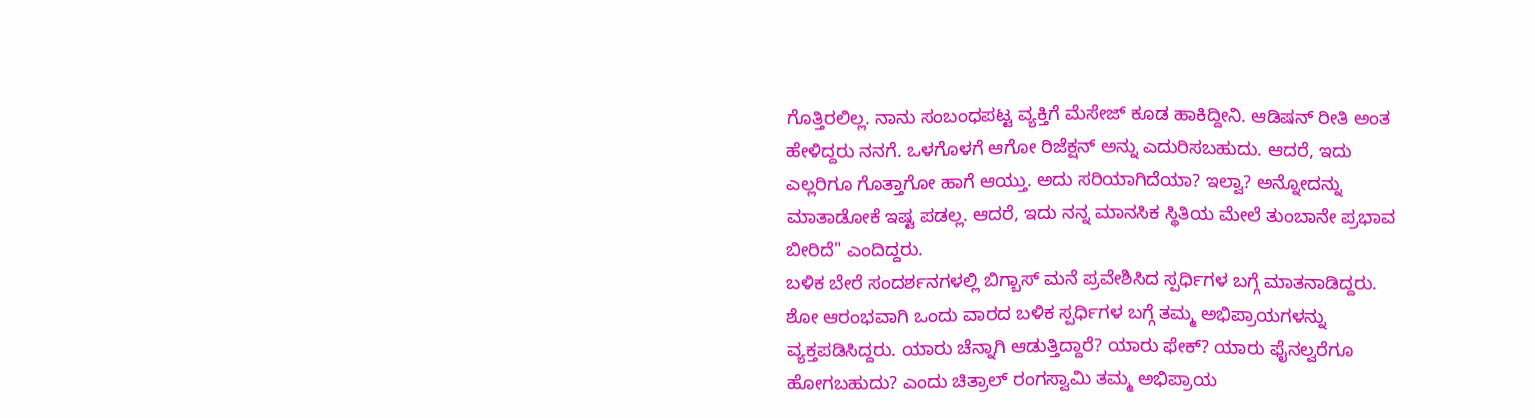ಗೊತ್ತಿರಲಿಲ್ಲ. ನಾನು ಸಂಬಂಧಪಟ್ಟ ವ್ಯಕ್ತಿಗೆ ಮೆಸೇಜ್ ಕೂಡ ಹಾಕಿದ್ದೀನಿ. ಆಡಿಷನ್ ರೀತಿ ಅಂತ ಹೇಳಿದ್ದರು ನನಗೆ. ಒಳಗೊಳಗೆ ಆಗೋ ರಿಜೆಕ್ಷನ್ ಅನ್ನು ಎದುರಿಸಬಹುದು. ಆದರೆ, ಇದು ಎಲ್ಲರಿಗೂ ಗೊತ್ತಾಗೋ ಹಾಗೆ ಆಯ್ತು. ಅದು ಸರಿಯಾಗಿದೆಯಾ? ಇಲ್ವಾ? ಅನ್ನೋದನ್ನು ಮಾತಾಡೋಕೆ ಇಷ್ಟ ಪಡಲ್ಲ. ಆದರೆ, ಇದು ನನ್ನ ಮಾನಸಿಕ ಸ್ಥಿತಿಯ ಮೇಲೆ ತುಂಬಾನೇ ಪ್ರಭಾವ ಬೀರಿದೆ" ಎಂದಿದ್ದರು.
ಬಳಿಕ ಬೇರೆ ಸಂದರ್ಶನಗಳಲ್ಲಿ ಬಿಗ್ಬಾಸ್ ಮನೆ ಪ್ರವೇಶಿಸಿದ ಸ್ಪರ್ಧಿಗಳ ಬಗ್ಗೆ ಮಾತನಾಡಿದ್ದರು. ಶೋ ಆರಂಭವಾಗಿ ಒಂದು ವಾರದ ಬಳಿಕ ಸ್ಪರ್ಧಿಗಳ ಬಗ್ಗೆ ತಮ್ಮ ಅಭಿಪ್ರಾಯಗಳನ್ನು ವ್ಯಕ್ತಪಡಿಸಿದ್ದರು. ಯಾರು ಚೆನ್ನಾಗಿ ಆಡುತ್ತಿದ್ದಾರೆ? ಯಾರು ಫೇಕ್? ಯಾರು ಫೈನಲ್ವರೆಗೂ ಹೋಗಬಹುದು? ಎಂದು ಚಿತ್ರಾಲ್ ರಂಗಸ್ವಾಮಿ ತಮ್ಮ ಅಭಿಪ್ರಾಯ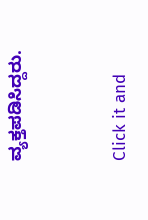ವ್ಯಕ್ತಪಡಿಸಿದ್ದರು.


Click it and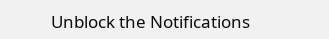Unblock the Notifications